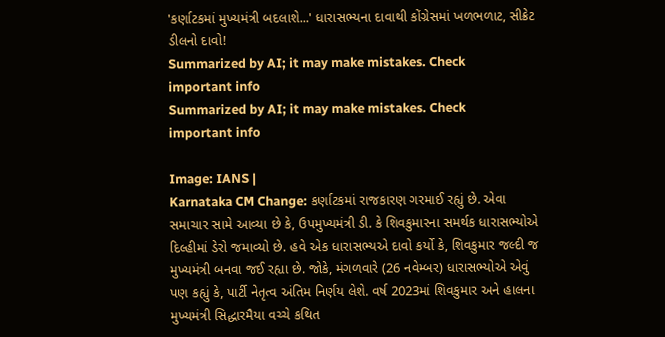'કર્ણાટકમાં મુખ્યમંત્રી બદલાશે...' ધારાસભ્યના દાવાથી કોંગ્રેસમાં ખળભળાટ, સીક્રેટ ડીલનો દાવો!
Summarized by AI; it may make mistakes. Check important info
Summarized by AI; it may make mistakes. Check important info

Image: IANS |
Karnataka CM Change: કર્ણાટકમાં રાજકારણ ગરમાઈ રહ્યું છે. એવા સમાચાર સામે આવ્યા છે કે, ઉપમુખ્યમંત્રી ડી. કે શિવકુમારના સમર્થક ધારાસભ્યોએ દિલ્હીમાં ડેરો જમાવ્યો છે. હવે એક ધારાસભ્યએ દાવો કર્યો કે, શિવકુમાર જલ્દી જ મુખ્યમંત્રી બનવા જઈ રહ્યા છે. જોકે, મંગળવારે (26 નવેમ્બર) ધારાસભ્યોએ એવું પણ કહ્યું કે, પાર્ટી નેતૃત્વ અંતિમ નિર્ણય લેશે. વર્ષ 2023માં શિવકુમાર અને હાલના મુખ્યમંત્રી સિદ્ધારમૈયા વચ્ચે કથિત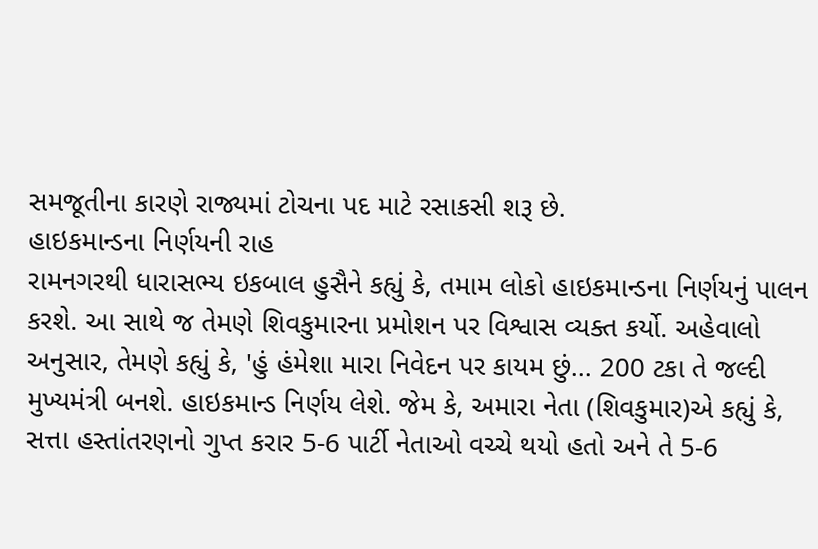સમજૂતીના કારણે રાજ્યમાં ટોચના પદ માટે રસાકસી શરૂ છે.
હાઇકમાન્ડના નિર્ણયની રાહ
રામનગરથી ધારાસભ્ય ઇકબાલ હુસૈને કહ્યું કે, તમામ લોકો હાઇકમાન્ડના નિર્ણયનું પાલન કરશે. આ સાથે જ તેમણે શિવકુમારના પ્રમોશન પર વિશ્વાસ વ્યક્ત કર્યો. અહેવાલો અનુસાર, તેમણે કહ્યું કે, 'હું હંમેશા મારા નિવેદન પર કાયમ છું... 200 ટકા તે જલ્દી મુખ્યમંત્રી બનશે. હાઇકમાન્ડ નિર્ણય લેશે. જેમ કે, અમારા નેતા (શિવકુમાર)એ કહ્યું કે, સત્તા હસ્તાંતરણનો ગુપ્ત કરાર 5-6 પાર્ટી નેતાઓ વચ્ચે થયો હતો અને તે 5-6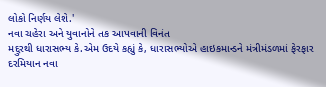લોકો નિર્ણય લેશે.'
નવા ચહેરા અને યુવાનોને તક આપવાની વિનંત
મદ્દુરથી ધારાસભ્ય કે.એમ ઉદયે કહ્યું કે, ધારાસભ્યોએ હાઇકમાન્ડને મંત્રીમંડળમાં ફેરફાર દરમિયાન નવા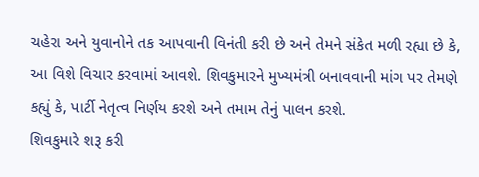ચહેરા અને યુવાનોને તક આપવાની વિનંતી કરી છે અને તેમને સંકેત મળી રહ્યા છે કે, આ વિશે વિચાર કરવામાં આવશે. શિવકુમારને મુખ્યમંત્રી બનાવવાની માંગ પર તેમણે કહ્યું કે, પાર્ટી નેતૃત્વ નિર્ણય કરશે અને તમામ તેનું પાલન કરશે.
શિવકુમારે શરૂ કરી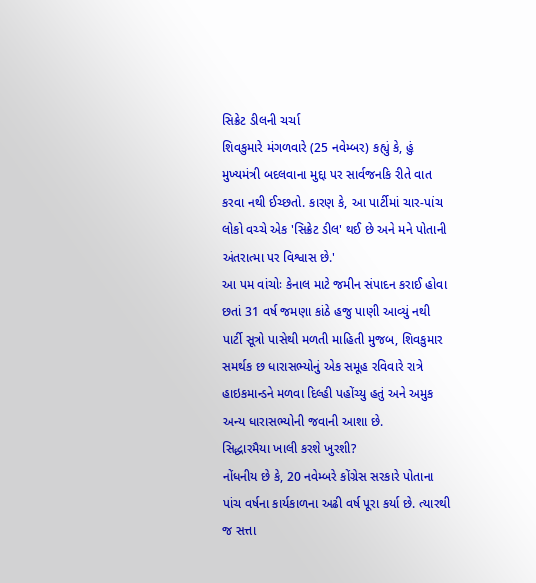સિક્રેટ ડીલની ચર્ચા
શિવકુમારે મંગળવારે (25 નવેમ્બર) કહ્યું કે, હું મુખ્યમંત્રી બદલવાના મુદ્દા પર સાર્વજનકિ રીતે વાત કરવા નથી ઈચ્છતો. કારણ કે, આ પાર્ટીમાં ચાર-પાંચ લોકો વચ્ચે એક 'સિક્રેટ ડીલ' થઈ છે અને મને પોતાની અંતરાત્મા પર વિશ્વાસ છે.'
આ પમ વાંચોઃ કેનાલ માટે જમીન સંપાદન કરાઈ હોવા છતાં 31 વર્ષ જમણા કાંઠે હજુ પાણી આવ્યું નથી
પાર્ટી સૂત્રો પાસેથી મળતી માહિતી મુજબ, શિવકુમાર સમર્થક છ ધારાસભ્યોનું એક સમૂહ રવિવારે રાત્રે હાઇકમાન્ડને મળવા દિલ્હી પહોંચ્યુ હતું અને અમુક અન્ય ધારાસભ્યોની જવાની આશા છે.
સિદ્ધારમૈયા ખાલી કરશે ખુરશી?
નોંધનીય છે કે, 20 નવેમ્બરે કોંગ્રેસ સરકારે પોતાના પાંચ વર્ષના કાર્યકાળના અઢી વર્ષ પૂરા કર્યા છે. ત્યારથી જ સત્તા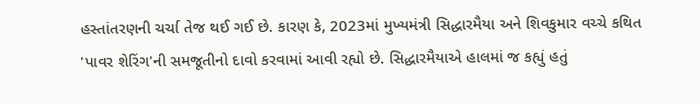હસ્તાંતરણની ચર્ચા તેજ થઈ ગઈ છે. કારણ કે, 2023માં મુખ્યમંત્રી સિદ્ધારમૈયા અને શિવકુમાર વચ્ચે કથિત 'પાવર શેરિંગ'ની સમજૂતીનો દાવો કરવામાં આવી રહ્યો છે. સિદ્ધારમૈયાએ હાલમાં જ કહ્યું હતું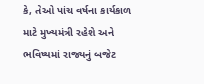કે, તેઓ પાંચ વર્ષના કાર્યકાળ માટે મુખ્યમંત્રી રહેશે અને ભવિષ્યમાં રાજ્યનું બજેટ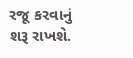રજૂ કરવાનું શરૂ રાખશે.